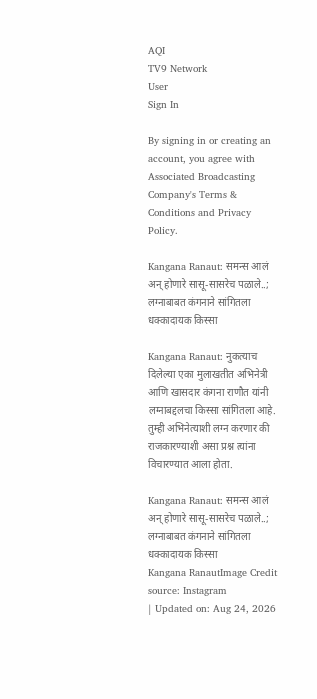AQI
TV9 Network
User
Sign In

By signing in or creating an account, you agree with Associated Broadcasting Company's Terms & Conditions and Privacy Policy.

Kangana Ranaut: समन्स आलं अन् होणारे सासू-सासरेच पळाले..; लग्नाबाबत कंगनाने सांगितला धक्कादायक किस्सा

Kangana Ranaut: नुकत्याच दिलेल्या एका मुलाखतीत अभिनेत्री आणि खासदार कंगना राणौत यांनी लग्नाबद्दलचा किस्सा सांगितला आहे. तुम्ही अभिनेत्याशी लग्न करणार की राजकारण्याशी असा प्रश्न त्यांना विचारण्यात आला होता.

Kangana Ranaut: समन्स आलं अन् होणारे सासू-सासरेच पळाले..; लग्नाबाबत कंगनाने सांगितला धक्कादायक किस्सा
Kangana RanautImage Credit source: Instagram
| Updated on: Aug 24, 2026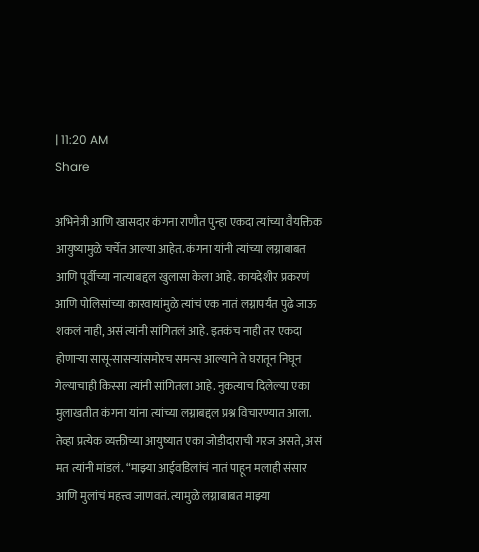| 11:20 AM
Share

अभिनेत्री आणि खासदार कंगना राणौत पुन्हा एकदा त्यांच्या वैयक्तिक आयुष्यामुळे चर्चेत आल्या आहेत. कंगना यांनी त्यांच्या लग्नाबाबत आणि पूर्वीच्या नात्याबद्दल खुलासा केला आहे. कायदेशीर प्रकरणं आणि पोलिसांच्या कारवायांमुळे त्यांचं एक नातं लग्नापर्यंत पुढे जाऊ शकलं नाही, असं त्यांनी सांगितलं आहे. इतकंच नाही तर एकदा होणाऱ्या सासू-सासऱ्यांसमोरच समन्स आल्याने ते घरातून निघून गेल्याचाही किस्सा त्यांनी सांगितला आहे. नुकत्याच दिलेल्या एका मुलाखतीत कंगना यांना त्यांच्या लग्नाबद्दल प्रश्न विचारण्यात आला. तेव्हा प्रत्येक व्यक्तीच्या आयुष्यात एका जोडीदाराची गरज असते, असं मत त्यांनी मांडलं. “माझ्या आईवडिलांचं नातं पाहून मलाही संसार आणि मुलांचं महत्त्व जाणवतं. त्यामुळे लग्नाबाबत माझ्या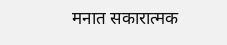मनात सकारात्मक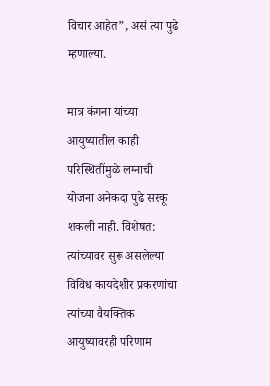विचार आहेत”, असं त्या पुढे म्हणाल्या.

मात्र कंगना यांच्या आयुष्यातील काही परिस्थितींमुळे लग्नाची योजना अनेकदा पुढे सरकू शकली नाही. विशेषत: त्यांच्यावर सुरू असलेल्या विविध कायदेशीर प्रकरणांचा त्यांच्या वैयक्तिक आयुष्यावरही परिणाम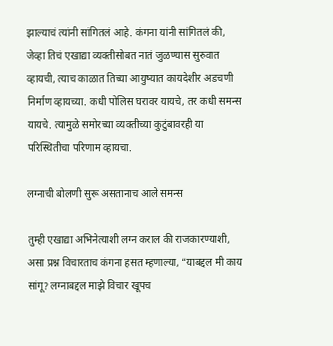झाल्याचं त्यांनी सांगितलं आहे. कंगना यांनी सांगितलं की, जेव्हा तिचं एखाद्या व्यक्तीसोबत नातं जुळण्यास सुरुवात व्हायची, त्याच काळात तिच्या आयुष्यात कायदेशीर अडचणी निर्माण व्हायच्या. कधी पोलिस घरावर यायचे, तर कधी समन्स यायचे. त्यामुळे समोरच्या व्यक्तीच्या कुटुंबावरही या परिस्थितीचा परिणाम व्हायचा.

लग्नाची बोलणी सुरू असतानाच आले समन्स

तुम्ही एखाद्या अभिनेत्याशी लग्न कराल की राजकारण्याशी, असा प्रश्न विचारताच कंगना हसत म्हणाल्या, “याबद्दल मी काय सांगू? लग्नाबद्दल माझे विचार खूपच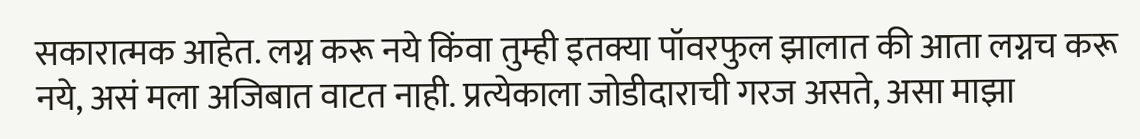सकारात्मक आहेत. लग्न करू नये किंवा तुम्ही इतक्या पॉवरफुल झालात की आता लग्नच करू नये, असं मला अजिबात वाटत नाही. प्रत्येकाला जोडीदाराची गरज असते, असा माझा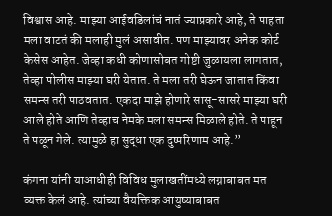विश्वास आहे. माझ्या आईवडिलांचं नातं ज्याप्रकारे आहे, ते पाहता मला वाटतं की मलाही मुलं असावीत. पण माझ्यावर अनेक कोर्ट केसेस आहेत. जेव्हा कधी कोणासोबत गोष्टी जुळायला लागतात, तेव्हा पोलीस माझ्या घरी येतात. ते मला तरी घेऊन जातात किंवा समन्स तरी पाठवतात. एकदा माझे होणारे सासू-सासरे माझ्या घरी आले होते आणि तेव्हाच नेमके मला समन्स मिळाले होते. ते पाहून ते पळून गेले. त्यामुळे हा सुद्धा एक दुष्परिणाम आहे.”

कंगना यांनी याआधीही विविध मुलाखतींमध्ये लग्नाबाबत मत व्यक्त केलं आहे. त्यांच्या वैयक्तिक आयुष्याबाबत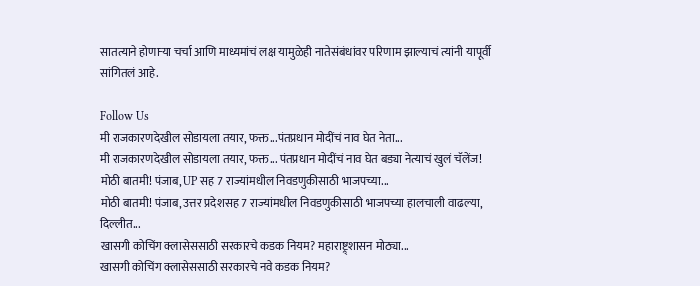सातत्याने होणाऱ्या चर्चा आणि माध्यमांचं लक्ष यामुळेही नातेसंबंधांवर परिणाम झाल्याचं त्यांनी यापूर्वी सांगितलं आहे.

Follow Us
मी राजकारणदेखील सोडायला तयार, फक्त...पंतप्रधान मोदींचं नाव घेत नेता...
मी राजकारणदेखील सोडायला तयार, फक्त... पंतप्रधान मोदींचं नाव घेत बड्या नेत्याचं खुलं चॅलेंज!
मोठी बातमी! पंजाब, UP सह 7 राज्यांमधील निवडणुकीसाठी भाजपच्या...
मोठी बातमी! पंजाब, उत्तर प्रदेशसह 7 राज्यांमधील निवडणुकीसाठी भाजपच्या हालचाली वाढल्या, दिल्लीत...
खासगी कोचिंग क्लासेससाठी सरकारचे कडक नियम? महाराष्ट्र्शासन मोठ्या...
खासगी कोचिंग क्लासेससाठी सरकारचे नवे कडक नियम?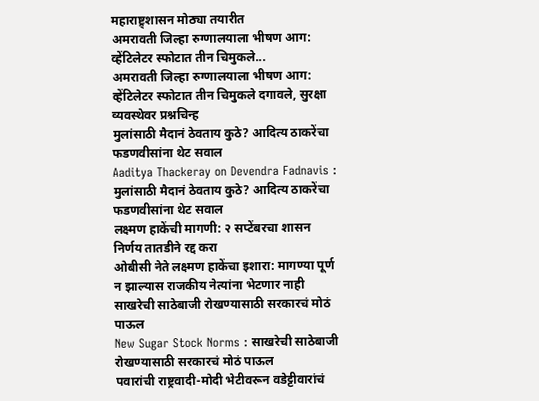महाराष्ट्र्शासन मोठ्या तयारीत
अमरावती जिल्हा रुग्णालयाला भीषण आग: व्हेंटिलेटर स्फोटात तीन चिमुकले...
अमरावती जिल्हा रुग्णालयाला भीषण आग: व्हेंटिलेटर स्फोटात तीन चिमुकले दगावले, सुरक्षा व्यवस्थेवर प्रश्नचिन्ह
मुलांसाठी मैदानं ठेवताय कुठे? आदित्य ठाकरेंचा फडणवीसांना थेट सवाल
Aaditya Thackeray on Devendra Fadnavis : मुलांसाठी मैदानं ठेवताय कुठे? आदित्य ठाकरेंचा फडणवीसांना थेट सवाल
लक्ष्मण हाकेंची मागणी: २ सप्टेंबरचा शासन निर्णय तातडीने रद्द करा
ओबीसी नेते लक्ष्मण हाकेंचा इशारा: मागण्या पूर्ण न झाल्यास राजकीय नेत्यांना भेटणार नाही
साखरेची साठेबाजी रोखण्यासाठी सरकारचं मोठं पाऊल
New Sugar Stock Norms : साखरेची साठेबाजी रोखण्यासाठी सरकारचं मोठं पाऊल
पवारांची राष्ट्रवादी-मोदी भेटीवरून वडेट्टीवारांचं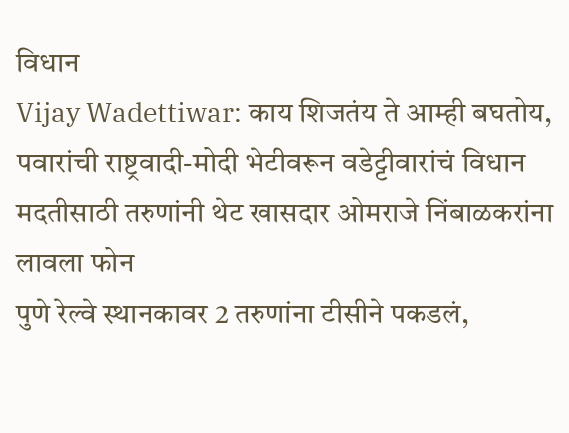विधान
Vijay Wadettiwar: काय शिजतंय ते आम्ही बघतोय, पवारांची राष्ट्रवादी-मोदी भेटीवरून वडेट्टीवारांचं विधान
मदतीसाठी तरुणांनी थेट खासदार ओमराजे निंबाळकरांना लावला फोन
पुणे रेल्वे स्थानकावर 2 तरुणांना टीसीने पकडलं,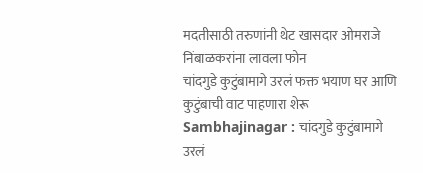मदतीसाठी तरुणांनी थेट खासदार ओमराजे निंबाळकरांना लावला फोन
चांदगुडे कुटुंबामागे उरलं फक्त भयाण घर आणि कुटुंबाची वाट पाहणारा शेरू
Sambhajinagar : चांदगुडे कुटुंबामागे उरलं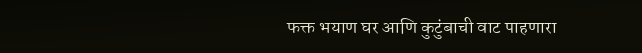फक्त भयाण घर आणि कुटुंबाची वाट पाहणारा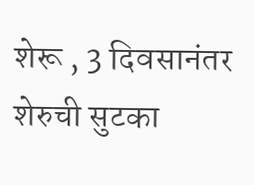शेरू , 3 दिवसानंतर शेरुची सुटका